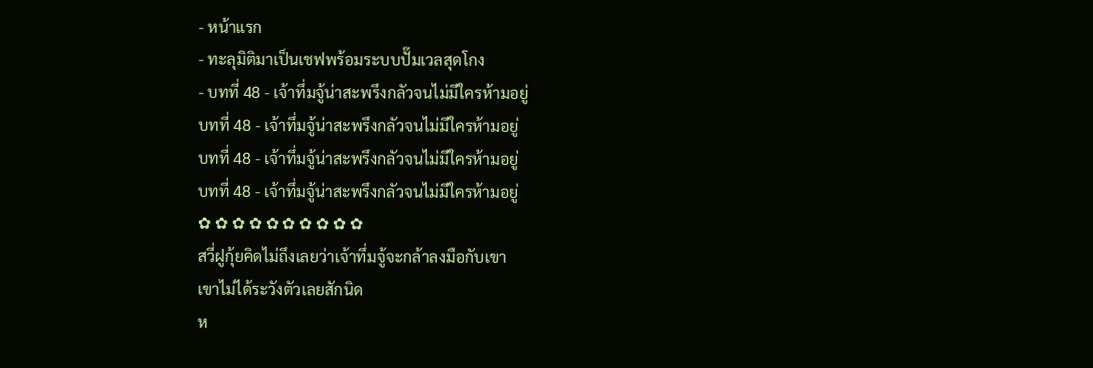- หน้าแรก
- ทะลุมิติมาเป็นเชฟพร้อมระบบปั๊มเวลสุดโกง
- บทที่ 48 - เจ้าทึ่มจู้น่าสะพรึงกลัวจนไม่มีใครห้ามอยู่
บทที่ 48 - เจ้าทึ่มจู้น่าสะพรึงกลัวจนไม่มีใครห้ามอยู่
บทที่ 48 - เจ้าทึ่มจู้น่าสะพรึงกลัวจนไม่มีใครห้ามอยู่
บทที่ 48 - เจ้าทึ่มจู้น่าสะพรึงกลัวจนไม่มีใครห้ามอยู่
✿ ✿ ✿ ✿ ✿ ✿ ✿ ✿ ✿ ✿
สวี่ฝูกุ้ยคิดไม่ถึงเลยว่าเจ้าทึ่มจู้จะกล้าลงมือกับเขา
เขาไม่ได้ระวังตัวเลยสักนิด
ห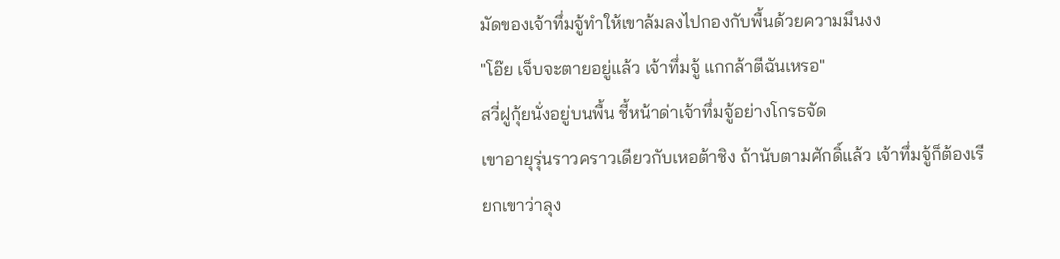มัดของเจ้าทึ่มจู้ทำให้เขาล้มลงไปกองกับพื้นด้วยความมึนงง
"โอ๊ย เจ็บจะตายอยู่แล้ว เจ้าทึ่มจู้ แกกล้าตีฉันเหรอ"
สวี่ฝูกุ้ยนั่งอยู่บนพื้น ชี้หน้าด่าเจ้าทึ่มจู้อย่างโกรธจัด
เขาอายุรุ่นราวคราวเดียวกับเหอต้าชิง ถ้านับตามศักดิ์แล้ว เจ้าทึ่มจู้ก็ต้องเรียกเขาว่าลุง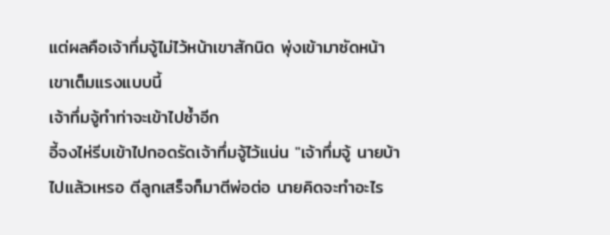แต่ผลคือเจ้าทึ่มจู้ไม่ไว้หน้าเขาสักนิด พุ่งเข้ามาซัดหน้าเขาเต็มแรงแบบนี้
เจ้าทึ่มจู้ทำท่าจะเข้าไปซ้ำอีก
อี้จงไห่รีบเข้าไปกอดรัดเจ้าทึ่มจู้ไว้แน่น "เจ้าทึ่มจู้ นายบ้าไปแล้วเหรอ ตีลูกเสร็จก็มาตีพ่อต่อ นายคิดจะทำอะไร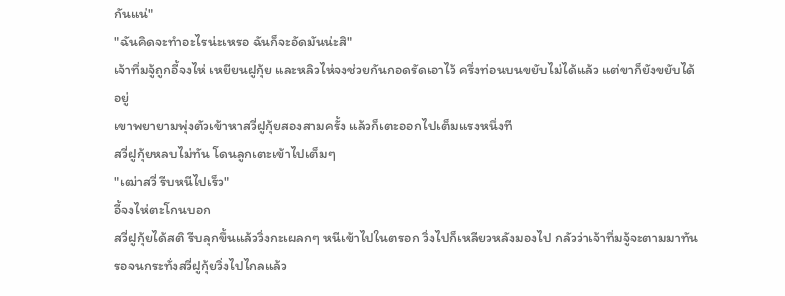กันแน่"
"ฉันคิดจะทำอะไรน่ะเหรอ ฉันก็จะอัดมันน่ะสิ"
เจ้าทึ่มจู้ถูกอี้จงไห่ เหยียนฝูกุ้ย และหลิวไห่จงช่วยกันกอดรัดเอาไว้ ครึ่งท่อนบนขยับไม่ได้แล้ว แต่ขาก็ยังขยับได้อยู่
เขาพยายามพุ่งตัวเข้าหาสวี่ฝูกุ้ยสองสามครั้ง แล้วก็เตะออกไปเต็มแรงหนึ่งที
สวี่ฝูกุ้ยหลบไม่ทัน โดนลูกเตะเข้าไปเต็มๆ
"เฒ่าสวี่ รีบหนีไปเร็ว"
อี้จงไห่ตะโกนบอก
สวี่ฝูกุ้ยได้สติ รีบลุกขึ้นแล้ววิ่งกะเผลกๆ หนีเข้าไปในตรอก วิ่งไปก็เหลียวหลังมองไป กลัวว่าเจ้าทึ่มจู้จะตามมาทัน
รอจนกระทั่งสวี่ฝูกุ้ยวิ่งไปไกลแล้ว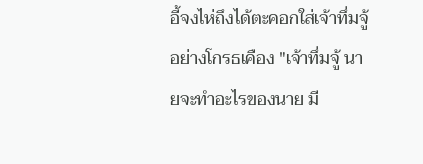อี้จงไห่ถึงได้ตะคอกใส่เจ้าทึ่มจู้อย่างโกรธเคือง "เจ้าทึ่มจู้ นายจะทำอะไรของนาย มี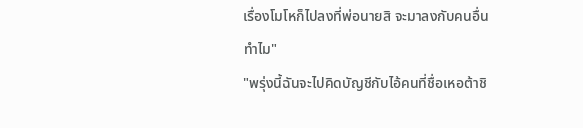เรื่องโมโหก็ไปลงที่พ่อนายสิ จะมาลงกับคนอื่นทำไม"
"พรุ่งนี้ฉันจะไปคิดบัญชีกับไอ้คนที่ชื่อเหอต้าชิ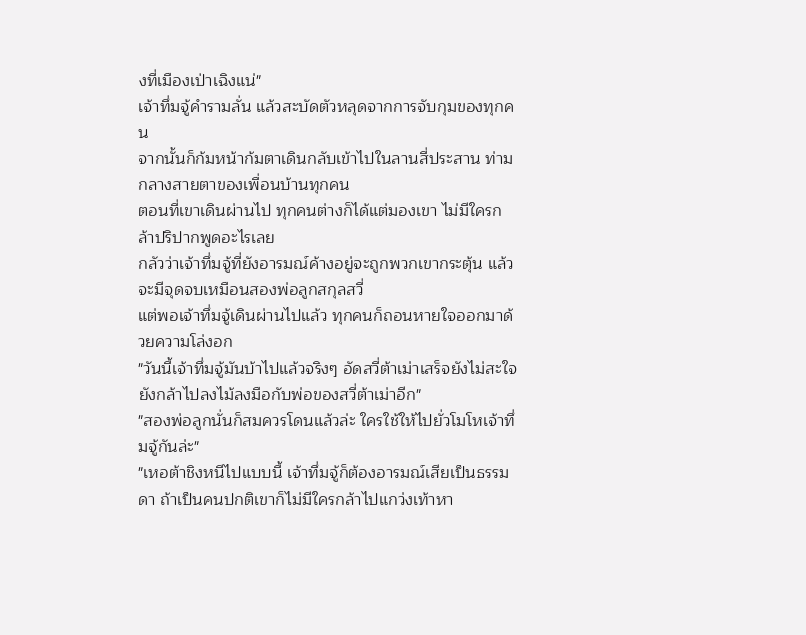งที่เมืองเป่าเฉิงแน่"
เจ้าทึ่มจู้คำรามลั่น แล้วสะบัดตัวหลุดจากการจับกุมของทุกคน
จากนั้นก็ก้มหน้าก้มตาเดินกลับเข้าไปในลานสี่ประสาน ท่ามกลางสายตาของเพื่อนบ้านทุกคน
ตอนที่เขาเดินผ่านไป ทุกคนต่างก็ได้แต่มองเขา ไม่มีใครกล้าปริปากพูดอะไรเลย
กลัวว่าเจ้าทึ่มจู้ที่ยังอารมณ์ค้างอยู่จะถูกพวกเขากระตุ้น แล้วจะมีจุดจบเหมือนสองพ่อลูกสกุลสวี่
แต่พอเจ้าทึ่มจู้เดินผ่านไปแล้ว ทุกคนก็ถอนหายใจออกมาด้วยความโล่งอก
"วันนี้เจ้าทึ่มจู้มันบ้าไปแล้วจริงๆ อัดสวี่ต้าเม่าเสร็จยังไม่สะใจ ยังกล้าไปลงไม้ลงมือกับพ่อของสวี่ต้าเม่าอีก"
"สองพ่อลูกนั่นก็สมควรโดนแล้วล่ะ ใครใช้ให้ไปยั่วโมโหเจ้าทึ่มจู้กันล่ะ"
"เหอต้าชิงหนีไปแบบนี้ เจ้าทึ่มจู้ก็ต้องอารมณ์เสียเป็นธรรมดา ถ้าเป็นคนปกติเขาก็ไม่มีใครกล้าไปแกว่งเท้าหา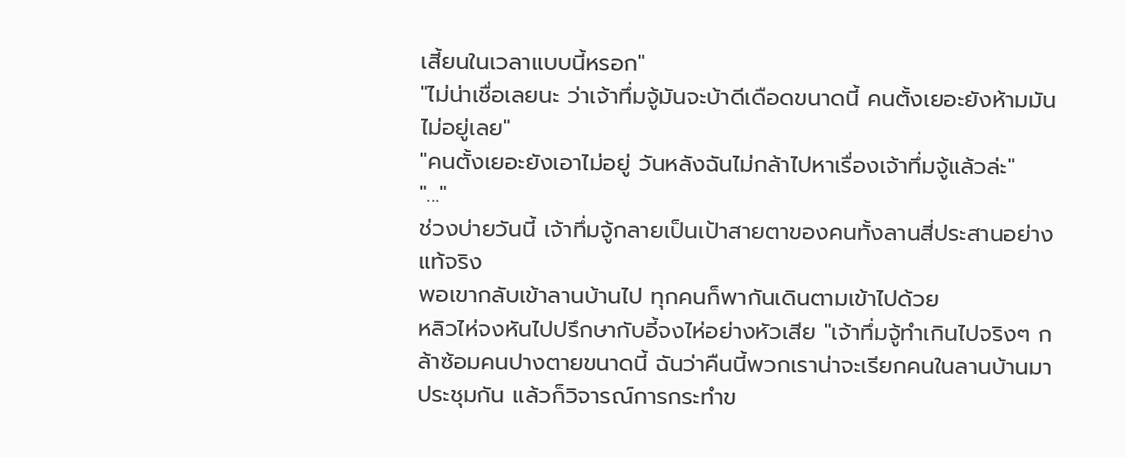เสี้ยนในเวลาแบบนี้หรอก"
"ไม่น่าเชื่อเลยนะ ว่าเจ้าทึ่มจู้มันจะบ้าดีเดือดขนาดนี้ คนตั้งเยอะยังห้ามมันไม่อยู่เลย"
"คนตั้งเยอะยังเอาไม่อยู่ วันหลังฉันไม่กล้าไปหาเรื่องเจ้าทึ่มจู้แล้วล่ะ"
"..."
ช่วงบ่ายวันนี้ เจ้าทึ่มจู้กลายเป็นเป้าสายตาของคนทั้งลานสี่ประสานอย่างแท้จริง
พอเขากลับเข้าลานบ้านไป ทุกคนก็พากันเดินตามเข้าไปด้วย
หลิวไห่จงหันไปปรึกษากับอี้จงไห่อย่างหัวเสีย "เจ้าทึ่มจู้ทำเกินไปจริงๆ กล้าซ้อมคนปางตายขนาดนี้ ฉันว่าคืนนี้พวกเราน่าจะเรียกคนในลานบ้านมาประชุมกัน แล้วก็วิจารณ์การกระทำข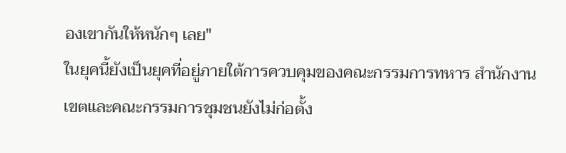องเขากันให้หนักๆ เลย"
ในยุคนี้ยังเป็นยุคที่อยู่ภายใต้การควบคุมของคณะกรรมการทหาร สำนักงานเขตและคณะกรรมการชุมชนยังไม่ก่อตั้ง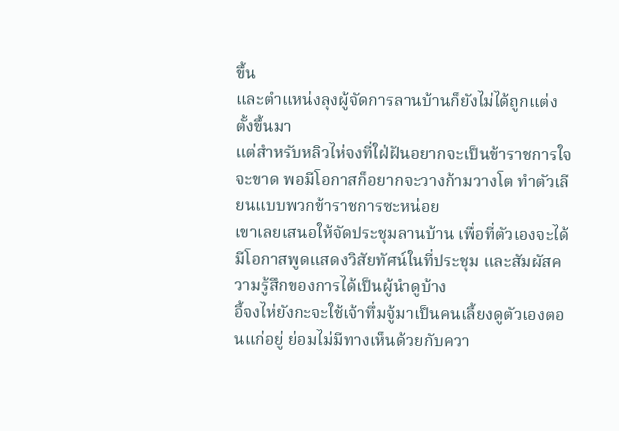ขึ้น
และตำแหน่งลุงผู้จัดการลานบ้านก็ยังไม่ได้ถูกแต่งตั้งขึ้นมา
แต่สำหรับหลิวไห่จงที่ใฝ่ฝันอยากจะเป็นข้าราชการใจจะขาด พอมีโอกาสก็อยากจะวางก้ามวางโต ทำตัวเลียนแบบพวกข้าราชการซะหน่อย
เขาเลยเสนอให้จัดประชุมลานบ้าน เพื่อที่ตัวเองจะได้มีโอกาสพูดแสดงวิสัยทัศน์ในที่ประชุม และสัมผัสความรู้สึกของการได้เป็นผู้นำดูบ้าง
อี้จงไห่ยังกะจะใช้เจ้าทึ่มจู้มาเป็นคนเลี้ยงดูตัวเองตอนแก่อยู่ ย่อมไม่มีทางเห็นด้วยกับควา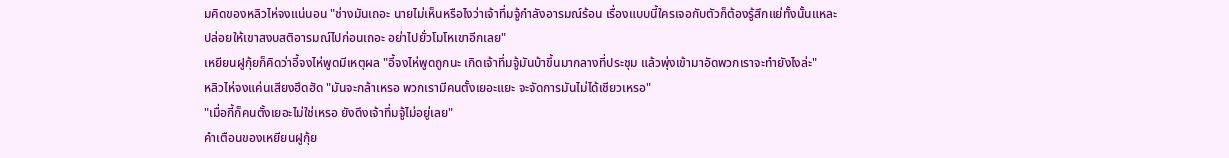มคิดของหลิวไห่จงแน่นอน "ช่างมันเถอะ นายไม่เห็นหรือไงว่าเจ้าทึ่มจู้กำลังอารมณ์ร้อน เรื่องแบบนี้ใครเจอกับตัวก็ต้องรู้สึกแย่ทั้งนั้นแหละ ปล่อยให้เขาสงบสติอารมณ์ไปก่อนเถอะ อย่าไปยั่วโมโหเขาอีกเลย"
เหยียนฝูกุ้ยก็คิดว่าอี้จงไห่พูดมีเหตุผล "อี้จงไห่พูดถูกนะ เกิดเจ้าทึ่มจู้มันบ้าขึ้นมากลางที่ประชุม แล้วพุ่งเข้ามาอัดพวกเราจะทำยังไงล่ะ"
หลิวไห่จงแค่นเสียงฮึดฮัด "มันจะกล้าเหรอ พวกเรามีคนตั้งเยอะแยะ จะจัดการมันไม่ได้เชียวเหรอ"
"เมื่อกี้ก็คนตั้งเยอะไม่ใช่เหรอ ยังดึงเจ้าทึ่มจู้ไม่อยู่เลย"
คำเตือนของเหยียนฝูกุ้ย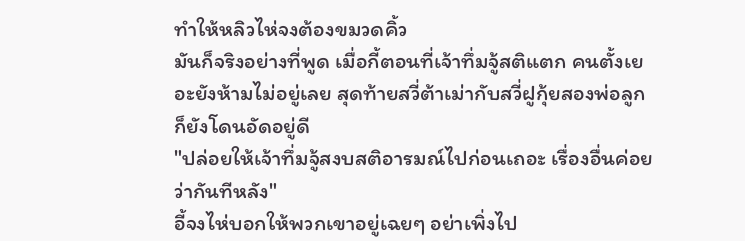ทำให้หลิวไห่จงต้องขมวดคิ้ว
มันก็จริงอย่างที่พูด เมื่อกี้ตอนที่เจ้าทึ่มจู้สติแตก คนตั้งเยอะยังห้ามไม่อยู่เลย สุดท้ายสวี่ต้าเม่ากับสวี่ฝูกุ้ยสองพ่อลูกก็ยังโดนอัดอยู่ดี
"ปล่อยให้เจ้าทึ่มจู้สงบสติอารมณ์ไปก่อนเถอะ เรื่องอื่นค่อยว่ากันทีหลัง"
อี้จงไห่บอกให้พวกเขาอยู่เฉยๆ อย่าเพิ่งไป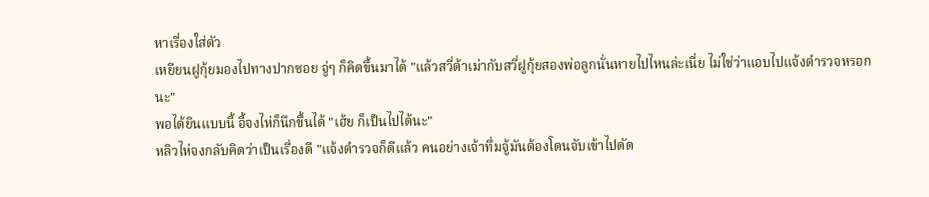หาเรื่องใส่ตัว
เหยียนฝูกุ้ยมองไปทางปากซอย จู่ๆ ก็คิดขึ้นมาได้ "แล้วสวี่ต้าเม่ากับสวี่ฝูกุ้ยสองพ่อลูกนั่นหายไปไหนล่ะเนี่ย ไม่ใช่ว่าแอบไปแจ้งตำรวจหรอกนะ"
พอได้ยินแบบนี้ อี้จงไห่ก็นึกขึ้นได้ "เฮ้ย ก็เป็นไปได้นะ"
หลิวไห่จงกลับคิดว่าเป็นเรื่องดี "แจ้งตำรวจก็ดีแล้ว คนอย่างเจ้าทึ่มจู้มันต้องโดนจับเข้าไปดัด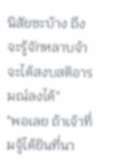นิสัยซะบ้าง ถึงจะรู้จักหลาบจำ จะได้สงบสติอารมณ์ลงได้"
"พอเลย ถ้าเจ้าทึ่มจู้ได้ยินที่นา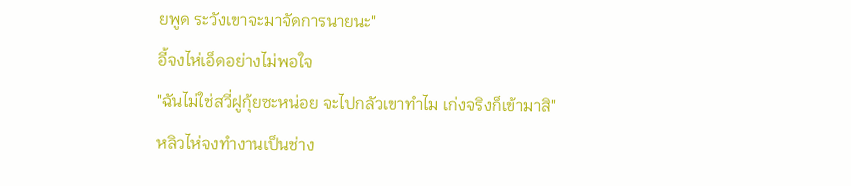ยพูด ระวังเขาจะมาจัดการนายนะ"
อี้จงไห่เอ็ดอย่างไม่พอใจ
"ฉันไม่ใช่สวี่ฝูกุ้ยซะหน่อย จะไปกลัวเขาทำไม เก่งจริงก็เข้ามาสิ"
หลิวไห่จงทำงานเป็นช่าง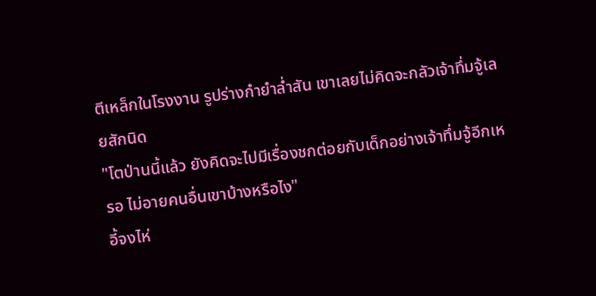ตีเหล็กในโรงงาน รูปร่างกำยำล่ำสัน เขาเลยไม่คิดจะกลัวเจ้าทึ่มจู้เลยสักนิด
"โตป่านนี้แล้ว ยังคิดจะไปมีเรื่องชกต่อยกับเด็กอย่างเจ้าทึ่มจู้อีกเหรอ ไม่อายคนอื่นเขาบ้างหรือไง"
อี้จงไห่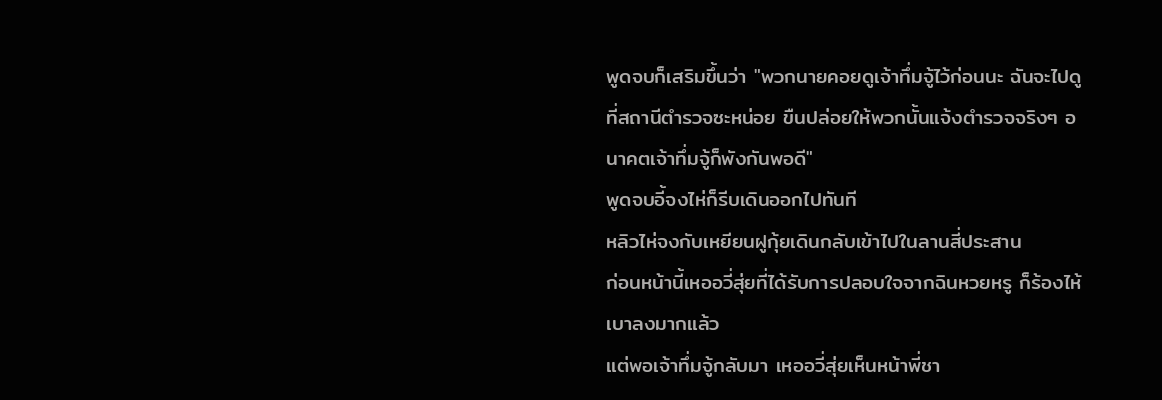พูดจบก็เสริมขึ้นว่า "พวกนายคอยดูเจ้าทึ่มจู้ไว้ก่อนนะ ฉันจะไปดูที่สถานีตำรวจซะหน่อย ขืนปล่อยให้พวกนั้นแจ้งตำรวจจริงๆ อนาคตเจ้าทึ่มจู้ก็พังกันพอดี"
พูดจบอี้จงไห่ก็รีบเดินออกไปทันที
หลิวไห่จงกับเหยียนฝูกุ้ยเดินกลับเข้าไปในลานสี่ประสาน
ก่อนหน้านี้เหออวี่สุ่ยที่ได้รับการปลอบใจจากฉินหวยหรู ก็ร้องไห้เบาลงมากแล้ว
แต่พอเจ้าทึ่มจู้กลับมา เหออวี่สุ่ยเห็นหน้าพี่ชา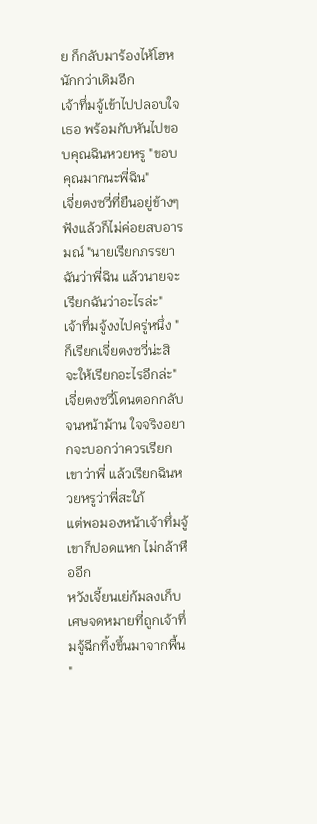ย ก็กลับมาร้องไห้โฮหนักกว่าเดิมอีก
เจ้าทึ่มจู้เข้าไปปลอบใจเธอ พร้อมกับหันไปขอบคุณฉินหวยหรู "ขอบคุณมากนะพี่ฉิน"
เจี่ยตงซวี่ที่ยืนอยู่ข้างๆ ฟังแล้วก็ไม่ค่อยสบอารมณ์ "นายเรียกภรรยาฉันว่าพี่ฉิน แล้วนายจะเรียกฉันว่าอะไรล่ะ"
เจ้าทึ่มจู้งงไปครู่หนึ่ง "ก็เรียกเจี่ยตงซวี่น่ะสิ จะให้เรียกอะไรอีกล่ะ"
เจี่ยตงซวี่โดนตอกกลับจนหน้าม้าน ใจจริงอยากจะบอกว่าควรเรียกเขาว่าพี่ แล้วเรียกฉินหวยหรูว่าพี่สะใภ้
แต่พอมองหน้าเจ้าทึ่มจู้ เขาก็ปอดแหก ไม่กล้าหืออีก
หวังเจี้ยนเย่ก้มลงเก็บเศษจดหมายที่ถูกเจ้าทึ่มจู้ฉีกทิ้งขึ้นมาจากพื้น
"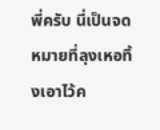พี่ครับ นี่เป็นจดหมายที่ลุงเหอทิ้งเอาไว้ค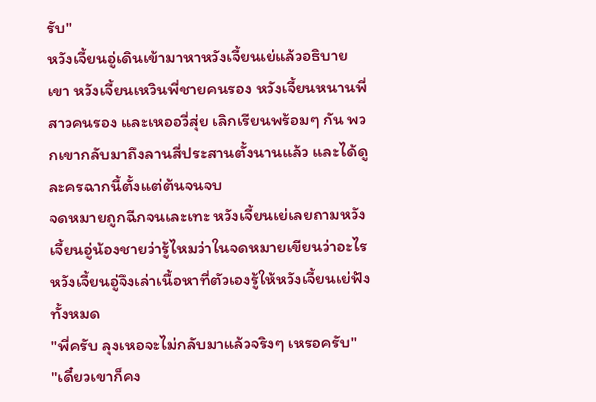รับ"
หวังเจี้ยนอู่เดินเข้ามาหาหวังเจี้ยนเย่แล้วอธิบาย
เขา หวังเจี้ยนเหวินพี่ชายคนรอง หวังเจี้ยนหนานพี่สาวคนรอง และเหออวี่สุ่ย เลิกเรียนพร้อมๆ กัน พวกเขากลับมาถึงลานสี่ประสานตั้งนานแล้ว และได้ดูละครฉากนี้ตั้งแต่ต้นจนจบ
จดหมายถูกฉีกจนเละเทะ หวังเจี้ยนเย่เลยถามหวังเจี้ยนอู่น้องชายว่ารู้ไหมว่าในจดหมายเขียนว่าอะไร
หวังเจี้ยนอู่จึงเล่าเนื้อหาที่ตัวเองรู้ให้หวังเจี้ยนเย่ฟังทั้งหมด
"พี่ครับ ลุงเหอจะไม่กลับมาแล้วจริงๆ เหรอครับ"
"เดี๋ยวเขาก็คง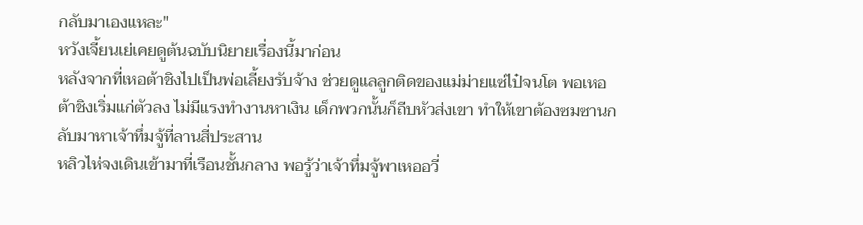กลับมาเองแหละ"
หวังเจี้ยนเย่เคยดูต้นฉบับนิยายเรื่องนี้มาก่อน
หลังจากที่เหอต้าชิงไปเป็นพ่อเลี้ยงรับจ้าง ช่วยดูแลลูกติดของแม่ม่ายแซ่ไป๋จนโต พอเหอต้าชิงเริ่มแก่ตัวลง ไม่มีแรงทำงานหาเงิน เด็กพวกนั้นก็ถีบหัวส่งเขา ทำให้เขาต้องซมซานกลับมาหาเจ้าทึ่มจู้ที่ลานสี่ประสาน
หลิวไห่จงเดินเข้ามาที่เรือนชั้นกลาง พอรู้ว่าเจ้าทึ่มจู้พาเหออวี่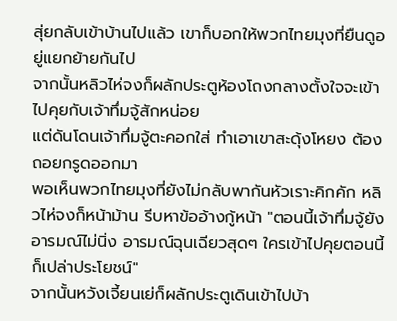สุ่ยกลับเข้าบ้านไปแล้ว เขาก็บอกให้พวกไทยมุงที่ยืนดูอยู่แยกย้ายกันไป
จากนั้นหลิวไห่จงก็ผลักประตูห้องโถงกลางตั้งใจจะเข้าไปคุยกับเจ้าทึ่มจู้สักหน่อย
แต่ดันโดนเจ้าทึ่มจู้ตะคอกใส่ ทำเอาเขาสะดุ้งโหยง ต้องถอยกรูดออกมา
พอเห็นพวกไทยมุงที่ยังไม่กลับพากันหัวเราะคิกคัก หลิวไห่จงก็หน้าม้าน รีบหาข้ออ้างกู้หน้า "ตอนนี้เจ้าทึ่มจู้ยังอารมณ์ไม่นิ่ง อารมณ์ฉุนเฉียวสุดๆ ใครเข้าไปคุยตอนนี้ก็เปล่าประโยชน์"
จากนั้นหวังเจี้ยนเย่ก็ผลักประตูเดินเข้าไปบ้า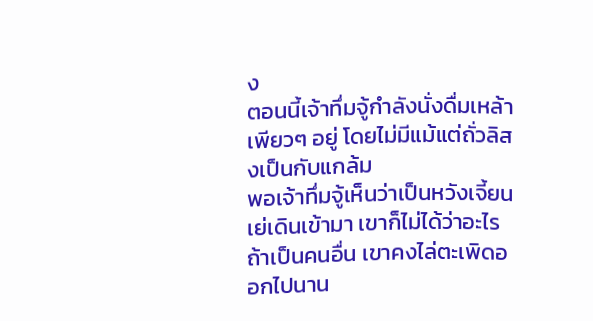ง
ตอนนี้เจ้าทึ่มจู้กำลังนั่งดื่มเหล้าเพียวๆ อยู่ โดยไม่มีแม้แต่ถั่วลิสงเป็นกับแกล้ม
พอเจ้าทึ่มจู้เห็นว่าเป็นหวังเจี้ยนเย่เดินเข้ามา เขาก็ไม่ได้ว่าอะไร
ถ้าเป็นคนอื่น เขาคงไล่ตะเพิดออกไปนาน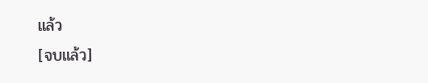แล้ว
[จบแล้ว]